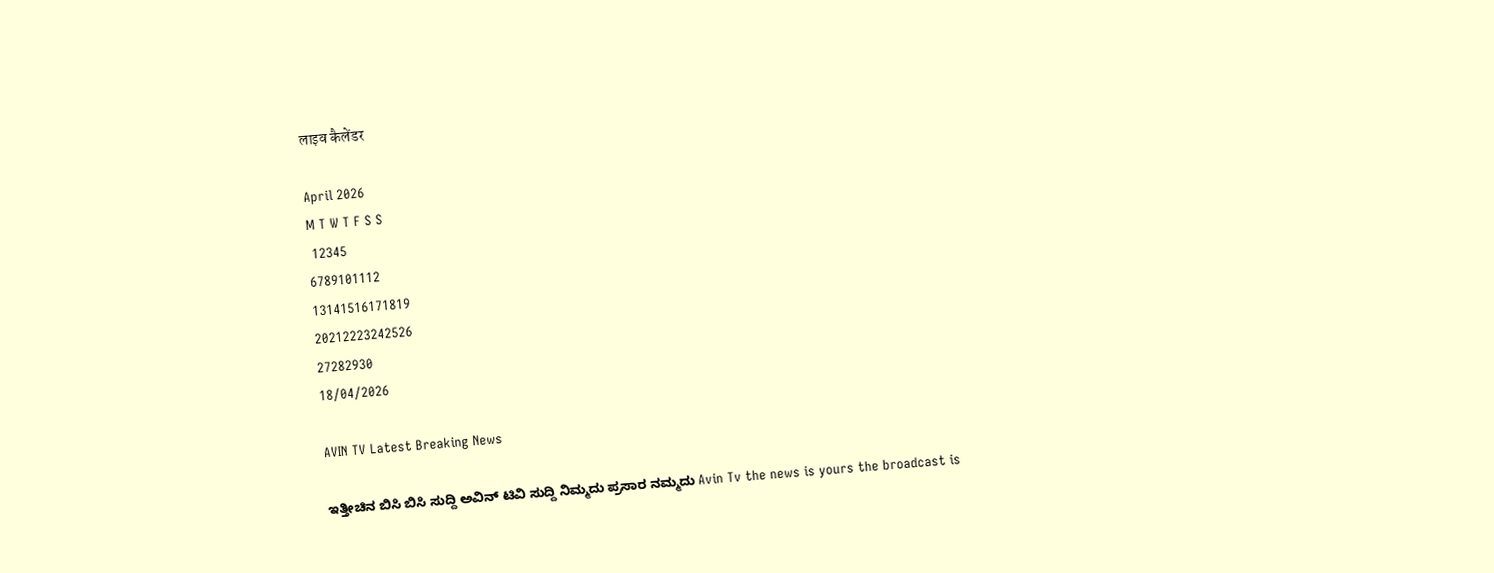लाइव कैलेंडर

April 2026
M T W T F S S
 12345
6789101112
13141516171819
20212223242526
27282930
18/04/2026

AVIN TV Latest Breaking News

ಇತ್ತೀಚಿನ ಬಿಸಿ ಬಿಸಿ ಸುದ್ದಿ ಅವಿನ್ ಟಿವಿ ಸುದ್ದಿ ನಿಮ್ಮದು ಪ್ರಸಾರ ನಮ್ಮದು Avin Tv the news is yours the broadcast is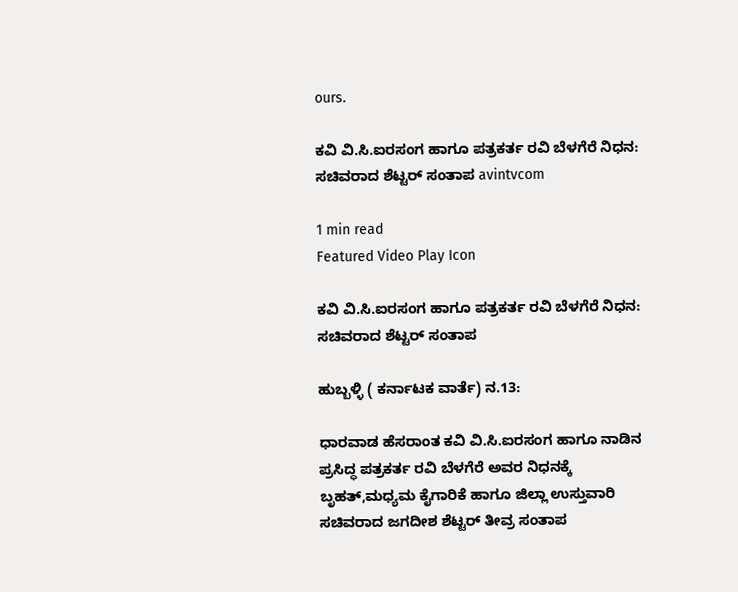ours.

ಕವಿ ವಿ.ಸಿ.ಐರಸಂಗ ಹಾಗೂ ಪತ್ರಕರ್ತ ರವಿ ಬೆಳಗೆರೆ ನಿಧನ: ಸಚಿವರಾದ ಶೆಟ್ಟರ್ ಸಂತಾಪ avintvcom

1 min read
Featured Video Play Icon

ಕವಿ ವಿ.ಸಿ.ಐರಸಂಗ ಹಾಗೂ ಪತ್ರಕರ್ತ ರವಿ ಬೆಳಗೆರೆ ನಿಧನ: ಸಚಿವರಾದ ಶೆಟ್ಟರ್ ಸಂತಾಪ

ಹುಬ್ಬಳ್ಳಿ ( ಕರ್ನಾಟಕ ವಾರ್ತೆ) ನ.13:

ಧಾರವಾಡ ಹೆಸರಾಂತ ಕವಿ ವಿ.ಸಿ.ಐರಸಂಗ ಹಾಗೂ ನಾಡಿನ ಪ್ರಸಿದ್ಧ ಪತ್ರಕರ್ತ ರವಿ ಬೆಳಗೆರೆ ಅವರ ನಿಧನಕ್ಕೆ ಬೃಹತ್,ಮಧ್ಯಮ ಕೈಗಾರಿಕೆ ಹಾಗೂ ಜಿಲ್ಲಾ ಉಸ್ತುವಾರಿ ಸಚಿವರಾದ ಜಗದೀಶ ಶೆಟ್ಟರ್ ತೀವ್ರ ಸಂತಾಪ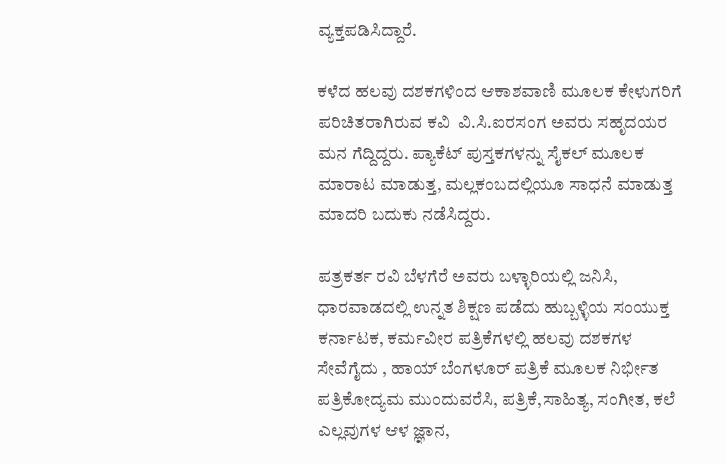ವ್ಯಕ್ತಪಡಿಸಿದ್ದಾರೆ.

ಕಳೆದ ಹಲವು ದಶಕಗಳಿಂದ ಆಕಾಶವಾಣಿ ಮೂಲಕ ಕೇಳುಗರಿಗೆ ಪರಿಚಿತರಾಗಿರುವ ಕವಿ  ವಿ.ಸಿ‌.ಐರಸಂಗ ಅವರು ಸಹೃದಯರ ಮನ ಗೆದ್ದಿದ್ದರು. ಪ್ಯಾಕೆಟ್ ಪುಸ್ತಕಗಳನ್ನು ಸೈಕಲ್ ಮೂಲಕ ಮಾರಾಟ ಮಾಡುತ್ತ, ಮಲ್ಲಕಂಬದಲ್ಲಿಯೂ ಸಾಧನೆ ಮಾಡುತ್ತ ಮಾದರಿ ಬದುಕು ನಡೆಸಿದ್ದರು.

ಪತ್ರಕರ್ತ ರವಿ ಬೆಳಗೆರೆ ಅವರು ಬಳ್ಳಾರಿಯಲ್ಲಿ ಜನಿಸಿ, ಧಾರವಾಡದಲ್ಲಿ ಉನ್ನತ ಶಿಕ್ಷಣ ಪಡೆದು ಹುಬ್ಬಳ್ಳಿಯ ಸಂಯುಕ್ತ ಕರ್ನಾಟಕ, ಕರ್ಮವೀರ ಪತ್ರಿಕೆಗಳಲ್ಲಿ ಹಲವು ದಶಕಗಳ ಸೇವೆಗೈದು , ಹಾಯ್ ಬೆಂಗಳೂರ್ ಪತ್ರಿಕೆ ಮೂಲಕ ನಿರ್ಭೀತ ಪತ್ರಿಕೋದ್ಯಮ ಮುಂದುವರೆಸಿ, ಪತ್ರಿಕೆ,ಸಾಹಿತ್ಯ, ಸಂಗೀತ, ಕಲೆ ಎಲ್ಲವುಗಳ ಆಳ ಜ್ಞಾನ,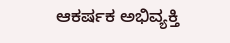ಆಕರ್ಷಕ ಅಭಿವ್ಯಕ್ತಿ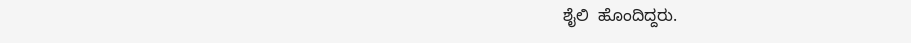ಶೈಲಿ  ಹೊಂದಿದ್ದರು.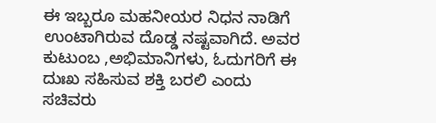ಈ ಇಬ್ಬರೂ ಮಹನೀಯರ ನಿಧನ ನಾಡಿಗೆ ಉಂಟಾಗಿರುವ ದೊಡ್ಡ ನಷ್ಟವಾಗಿದೆ. ಅವರ ಕುಟುಂಬ ,ಅಭಿಮಾನಿಗಳು, ಓದುಗರಿಗೆ ಈ ದುಃಖ ಸಹಿಸುವ ಶಕ್ತಿ ಬರಲಿ ಎಂದು ಸಚಿವರು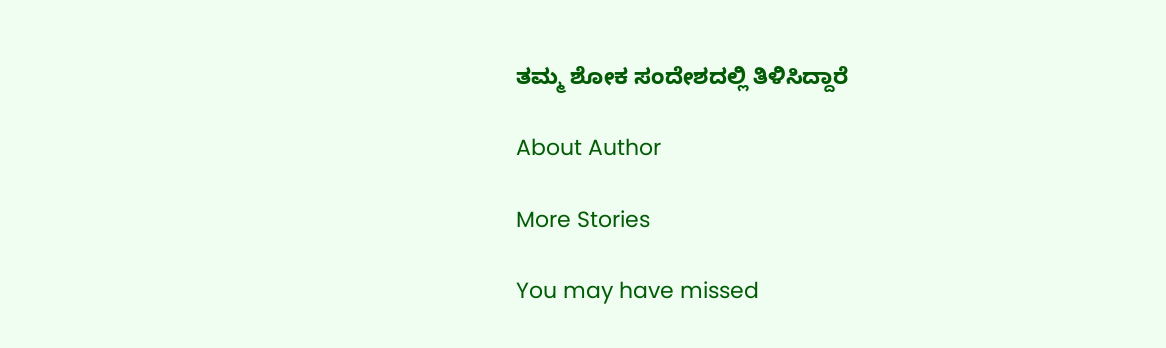ತಮ್ಮ ಶೋಕ ಸಂದೇಶದಲ್ಲಿ ತಿಳಿಸಿದ್ದಾರೆ

About Author

More Stories

You may have missed